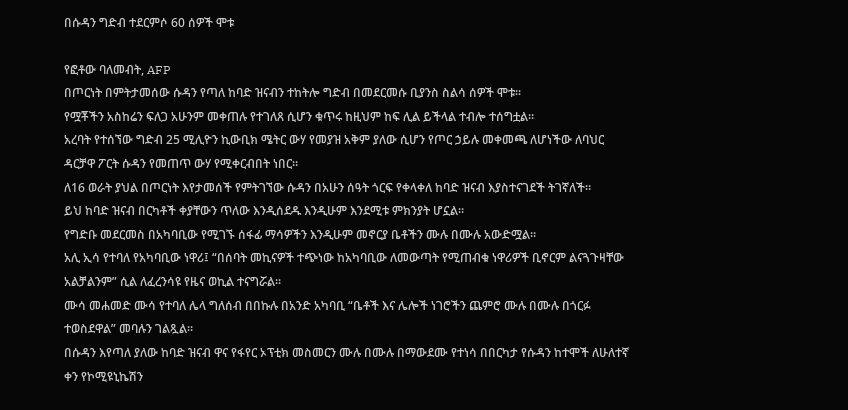በሱዳን ግድብ ተደርምሶ 60 ሰዎች ሞቱ

የፎቶው ባለመብት, AFP
በጦርነት በምትታመሰው ሱዳን የጣለ ከባድ ዝናብን ተከትሎ ግድብ በመደርመሱ ቢያንስ ስልሳ ሰዎች ሞቱ።
የሟቾችን አስከሬን ፍለጋ አሁንም መቀጠሉ የተገለጸ ሲሆን ቁጥሩ ከዚህም ከፍ ሊል ይችላል ተብሎ ተሰግቷል።
አረባት የተሰኘው ግድብ 25 ሚሊዮን ኪውቢክ ሜትር ውሃ የመያዝ አቅም ያለው ሲሆን የጦር ኃይሉ መቀመጫ ለሆነችው ለባህር ዳርቻዋ ፖርት ሱዳን የመጠጥ ውሃ የሚቀርብበት ነበር።
ለ16 ወራት ያህል በጦርነት እየታመሰች የምትገኘው ሱዳን በአሁን ሰዓት ጎርፍ የቀላቀለ ከባድ ዝናብ እያስተናገደች ትገኛለች።
ይህ ከባድ ዝናብ በርካቶች ቀያቸውን ጥለው እንዲሰደዱ እንዲሁም እንደሚቱ ምክንያት ሆኗል።
የግድቡ መደርመስ በአካባቢው የሚገኙ ሰፋፊ ማሳዎችን እንዲሁም መኖርያ ቤቶችን ሙሉ በሙሉ አውድሟል።
አሊ ኢሳ የተባለ የአካባቢው ነዋሪ፤ “በሰባት መኪናዎች ተጭነው ከአካባቢው ለመውጣት የሚጠብቁ ነዋሪዎች ቢኖርም ልናጓጉዛቸው አልቻልንም” ሲል ለፈረንሳዩ የዜና ወኪል ተናግሯል።
ሙሳ መሐመድ ሙሳ የተባለ ሌላ ግለሰብ በበኩሉ በአንድ አካባቢ “ቤቶች እና ሌሎች ነገሮችን ጨምሮ ሙሉ በሙሉ በጎርፉ ተወስደዋል” መባሉን ገልጿል።
በሱዳን እየጣለ ያለው ከባድ ዝናብ ዋና የፋየር ኦፕቲክ መስመርን ሙሉ በሙሉ በማውደሙ የተነሳ በበርካታ የሱዳን ከተሞች ለሁለተኛ ቀን የኮሚዩኒኬሽን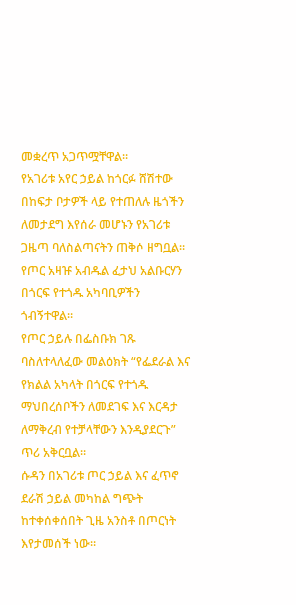መቋረጥ አጋጥሟቸዋል።
የአገሪቱ አየር ኃይል ከጎርፉ ሸሽተው በከፍታ ቦታዎች ላይ የተጠለሉ ዜጎችን ለመታደግ እየሰራ መሆኑን የአገሪቱ ጋዜጣ ባለስልጣናትን ጠቅሶ ዘግቧል።
የጦር አዛዡ አብዱል ፈታህ አልቡርሃን በጎርፍ የተጎዱ አካባቢዎችን ጎብኝተዋል።
የጦር ኃይሉ በፌስቡክ ገጹ ባስለተላለፈው መልዕክት “የፌደራል እና የክልል አካላት በጎርፍ የተጎዱ ማህበረሰቦችን ለመደገፍ እና እርዳታ ለማቅረብ የተቻላቸውን እንዲያደርጉ” ጥሪ አቅርቧል።
ሱዳን በአገሪቱ ጦር ኃይል እና ፈጥኖ ደራሽ ኃይል መካከል ግጭት ከተቀሰቀሰበት ጊዜ አንስቶ በጦርነት እየታመሰች ነው።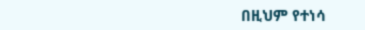በዚህም የተነሳ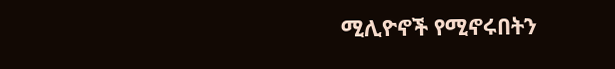ሚሊዮኖች የሚኖሩበትን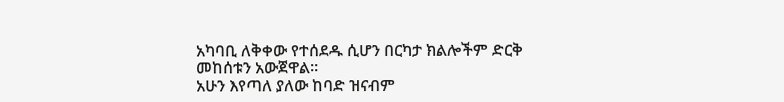አካባቢ ለቅቀው የተሰደዱ ሲሆን በርካታ ክልሎችም ድርቅ መከሰቱን አውጀዋል።
አሁን እየጣለ ያለው ከባድ ዝናብም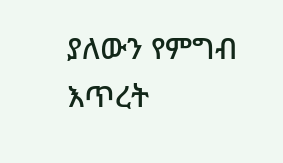ያለውን የምግብ እጥረት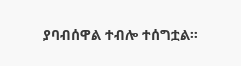ያባብሰዋል ተብሎ ተሰግቷል።